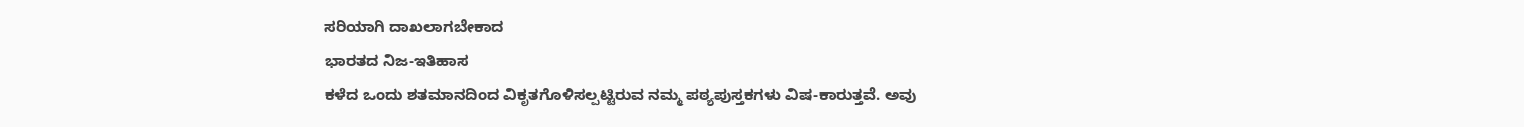ಸರಿಯಾಗಿ ದಾಖಲಾಗಬೇಕಾದ
ಭಾರತದ ನಿಜ-ಇತಿಹಾಸ
ಕಳೆದ ಒಂದು ಶತಮಾನದಿಂದ ವಿಕೃತಗೊಳಿಸಲ್ಪಟ್ಟಿರುವ ನಮ್ಮ ಪಠ್ಯಪುಸ್ತಕಗಳು ವಿಷ-ಕಾರುತ್ತವೆ. ಅವು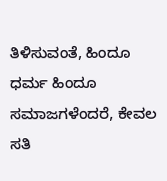ತಿಳಿಸುವಂತೆ, ಹಿಂದೂ ಧರ್ಮ ಹಿಂದೂ ಸಮಾಜಗಳೆಂದರೆ, ಕೇವಲ ಸತಿ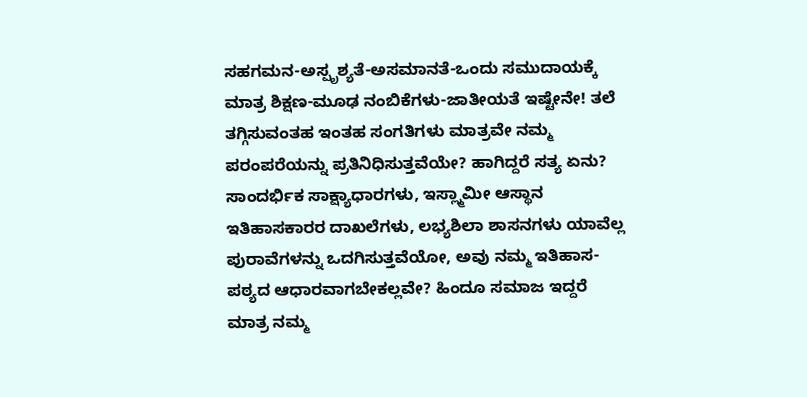ಸಹಗಮನ-ಅಸ್ಪೃಶ್ಯತೆ-ಅಸಮಾನತೆ-ಒಂದು ಸಮುದಾಯಕ್ಕೆ ಮಾತ್ರ ಶಿಕ್ಷಣ-ಮೂಢ ನಂಬಿಕೆಗಳು-ಜಾತೀಯತೆ ಇಷ್ಟೇನೇ! ತಲೆ ತಗ್ಗಿಸುವಂತಹ ಇಂತಹ ಸಂಗತಿಗಳು ಮಾತ್ರವೇ ನಮ್ಮ ಪರಂಪರೆಯನ್ನು ಪ್ರತಿನಿಧಿಸುತ್ತವೆಯೇ? ಹಾಗಿದ್ದರೆ ಸತ್ಯ ಏನು? ಸಾಂದರ್ಭಿಕ ಸಾಕ್ಷ್ಯಾಧಾರಗಳು, ಇಸ್ಲ್ಮಾಮೀ ಆಸ್ಥಾನ ಇತಿಹಾಸಕಾರರ ದಾಖಲೆಗಳು, ಲಭ್ಯಶಿಲಾ ಶಾಸನಗಳು ಯಾವೆಲ್ಲ ಪುರಾವೆಗಳನ್ನು ಒದಗಿಸುತ್ತವೆಯೋ, ಅವು ನಮ್ಮ ಇತಿಹಾಸ-ಪಠ್ಯದ ಆಧಾರವಾಗಬೇಕಲ್ಲವೇ? ಹಿಂದೂ ಸಮಾಜ ಇದ್ದರೆ ಮಾತ್ರ ನಮ್ಮ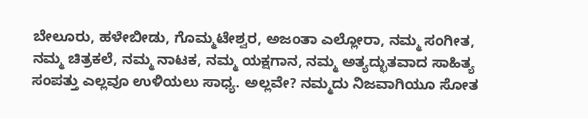ಬೇಲೂರು, ಹಳೇಬೀಡು, ಗೊಮ್ಮಟೇಶ್ವರ, ಅಜಂತಾ ಎಲ್ಲೋರಾ, ನಮ್ಮ ಸಂಗೀತ, ನಮ್ಮ ಚಿತ್ರಕಲೆ, ನಮ್ಮ ನಾಟಕ, ನಮ್ಮ ಯಕ್ಷಗಾನ, ನಮ್ಮ ಅತ್ಯದ್ಭುತವಾದ ಸಾಹಿತ್ಯ ಸಂಪತ್ತು ಎಲ್ಲವೂ ಉಳಿಯಲು ಸಾಧ್ಯ. ಅಲ್ಲವೇ? ನಮ್ಮದು ನಿಜವಾಗಿಯೂ ಸೋತ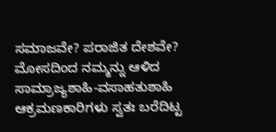ಸಮಾಜವೇ? ಪರಾಜಿತ ದೇಶವೇ? ಮೋಸದಿಂದ ನಮ್ಮನ್ನು ಆಳಿದ ಸಾಮ್ರಾಜ್ಯಶಾಹಿ-ವಸಾಹತುಶಾಹಿ ಆಕ್ರಮಣಕಾರಿಗಳು ಸ್ವತಃ ಬರೆದಿಟ್ಟ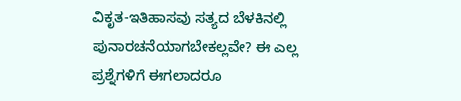ವಿಕೃತ-ಇತಿಹಾಸವು ಸತ್ಯದ ಬೆಳಕಿನಲ್ಲಿ ಪುನಾರಚನೆಯಾಗಬೇಕಲ್ಲವೇ? ಈ ಎಲ್ಲ ಪ್ರಶ್ನೆಗಳಿಗೆ ಈಗಲಾದರೂ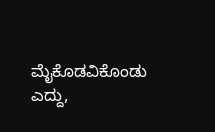ಮೈಕೊಡವಿಕೊಂಡು ಎದ್ದು,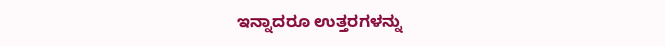ಇನ್ನಾದರೂ ಉತ್ತರಗಳನ್ನು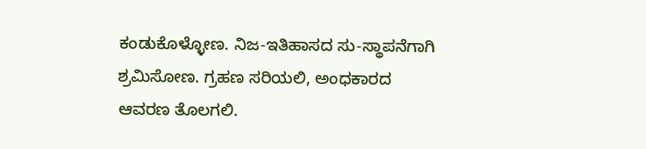ಕಂಡುಕೊಳ್ಳೋಣ. ನಿಜ-ಇತಿಹಾಸದ ಸು-ಸ್ಥಾಪನೆಗಾಗಿ ಶ್ರಮಿಸೋಣ. ಗ್ರಹಣ ಸರಿಯಲಿ, ಅಂಧಕಾರದ ಆವರಣ ತೊಲಗಲಿ.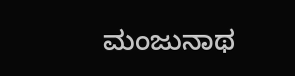ಮಂಜುನಾಥ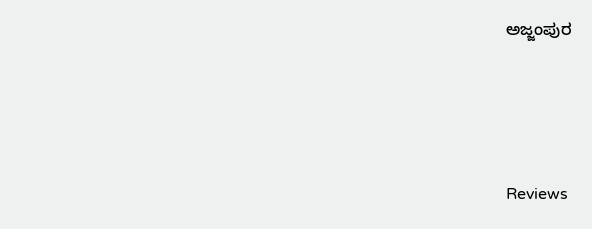ಅಜ್ಜಂಪುರ





Reviews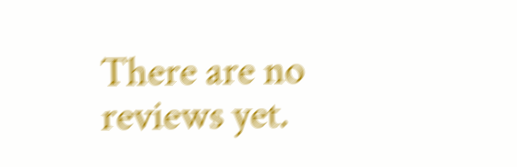There are no reviews yet.